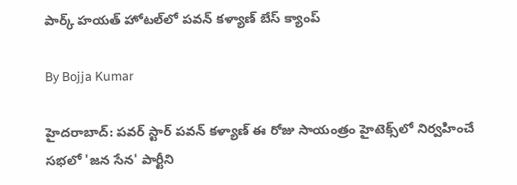పార్క్ హయత్ హోటల్‌లో పవన్ కళ్యాణ్ బేస్ క్యాంప్

By Bojja Kumar

హైదరాబాద్: పవర్ స్టార్ పవన్ కళ్యాణ్ ఈ రోజు సాయంత్రం హైటెక్స్‌లో నిర్వహించే సభలో 'జన సేన' పార్టీని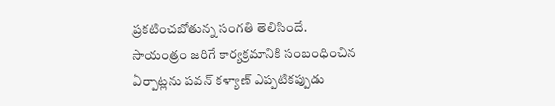ప్రకటించబోతున్న సంగతి తెలిసిందే. సాయంత్రం జరిగే కార్యక్రమానికి సంబంధించిన ఏర్పాట్లను పవన్ కళ్యాణ్ ఎప్పటికప్పుడు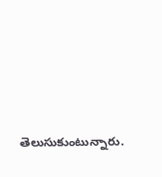తెలుసుకుంటున్నారు.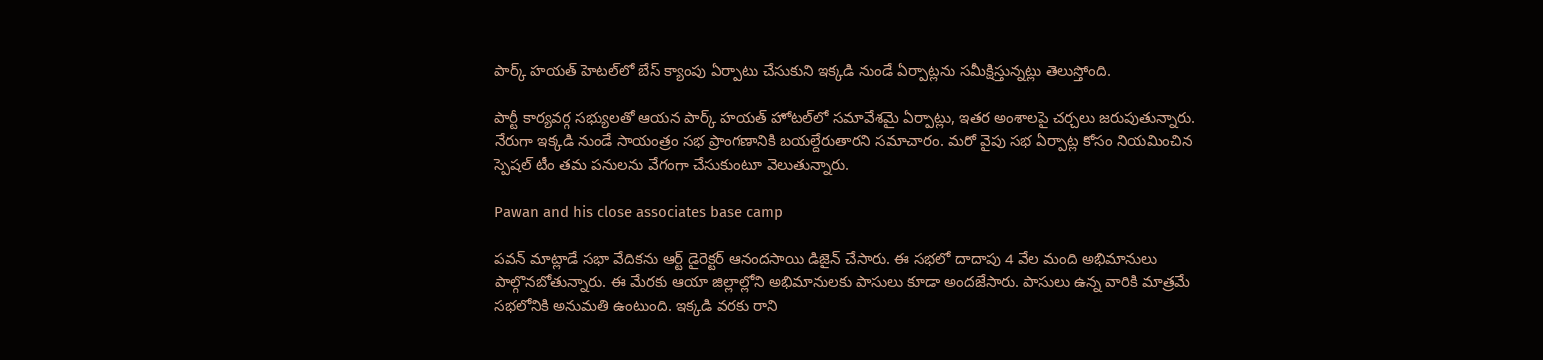పార్క్ హయత్ హెటల్‌లో బేస్ క్యాంపు ఏర్పాటు చేసుకుని ఇక్కడి నుండే ఏర్పాట్లను సమీక్షిస్తున్నట్లు తెలుస్తోంది.

పార్టీ కార్యవర్గ సభ్యులతో ఆయన పార్క్ హయత్ హోటల్‌లో సమావేశమై ఏర్పాట్లు, ఇతర అంశాలపై చర్చలు జరుపుతున్నారు. నేరుగా ఇక్కడి నుండే సాయంత్రం సభ ప్రాంగణానికి బయల్దేరుతారని సమాచారం. మరో వైపు సభ ఏర్పాట్ల కోసం నియమించిన స్పెషల్ టీం తమ పనులను వేగంగా చేసుకుంటూ వెలుతున్నారు.

Pawan and his close associates base camp

పవన్ మాట్లాడే సభా వేదికను ఆర్ట్ డైరెక్టర్ ఆనందసాయి డిజైన్ చేసారు. ఈ సభలో దాదాపు 4 వేల మంది అభిమానులు పాల్గొనబోతున్నారు. ఈ మేరకు ఆయా జిల్లాల్లోని అభిమానులకు పాసులు కూడా అందజేసారు. పాసులు ఉన్న వారికి మాత్రమే సభలోనికి అనుమతి ఉంటుంది. ఇక్కడి వరకు రాని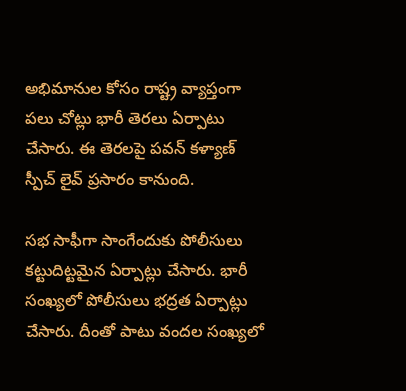అభిమానుల కోసం రాష్ట్ర వ్యాప్తంగా పలు చోట్లు భారీ తెరలు ఏర్పాటు చేసారు. ఈ తెరలపై పవన్ కళ్యాణ్ స్పీచ్ లైవ్ ప్రసారం కానుంది.

సభ సాఫీగా సాంగేందుకు పోలీసులు కట్టుదిట్టమైన ఏర్పాట్లు చేసారు. భారీ సంఖ్యలో పోలీసులు భద్రత ఏర్పాట్లు చేసారు. దీంతో పాటు వందల సంఖ్యలో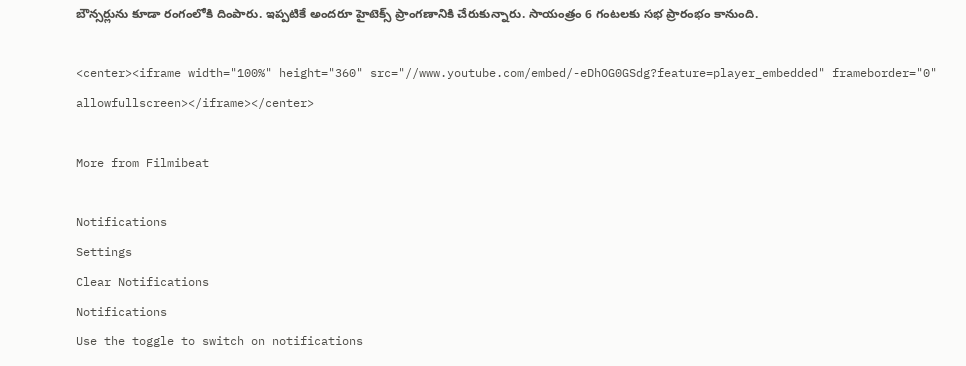బౌన్సర్లును కూడా రంగంలోకి దింపారు. ఇప్పటికే అందరూ హైటెక్స్ ప్రాంగణానికి చేరుకున్నారు. సాయంత్రం 6 గంటలకు సభ ప్రారంభం కానుంది.

<center><iframe width="100%" height="360" src="//www.youtube.com/embed/-eDhOG0GSdg?feature=player_embedded" frameborder="0" allowfullscreen></iframe></center>

More from Filmibeat

Notifications
Settings
Clear Notifications
Notifications
Use the toggle to switch on notifications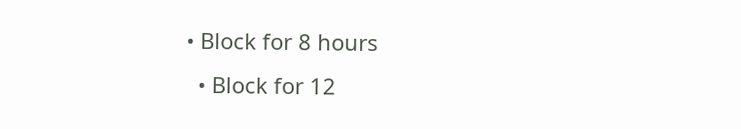• Block for 8 hours
  • Block for 12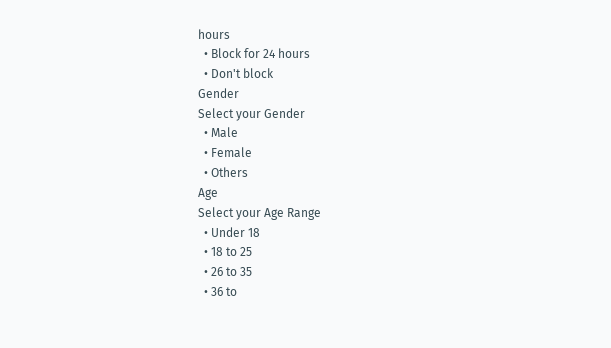hours
  • Block for 24 hours
  • Don't block
Gender
Select your Gender
  • Male
  • Female
  • Others
Age
Select your Age Range
  • Under 18
  • 18 to 25
  • 26 to 35
  • 36 to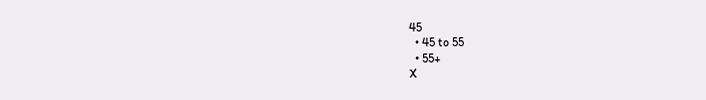45
  • 45 to 55
  • 55+
X